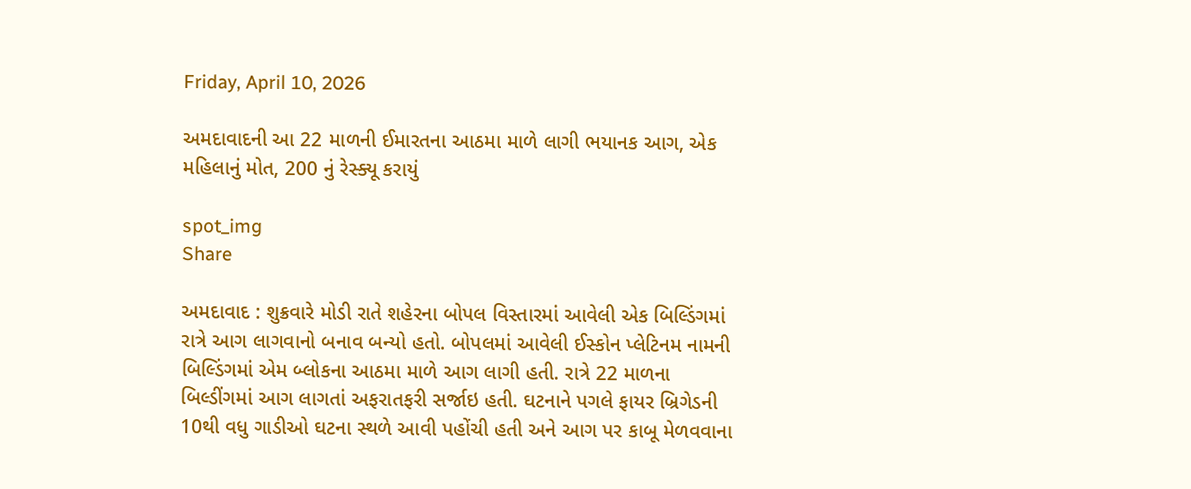Friday, April 10, 2026

અમદાવાદની આ 22 માળની ઈમારતના આઠમા માળે લાગી ભયાનક આગ, એક મહિલાનું મોત, 200 નું રેસ્ક્યૂ કરાયું

spot_img
Share

અમદાવાદ : શુક્રવારે મોડી રાતે શહેરના બોપલ વિસ્તારમાં આવેલી એક બિલ્ડિંગમાં રાત્રે આગ લાગવાનો બનાવ બન્યો હતો. બોપલમાં આવેલી ઈસ્કોન પ્લેટિનમ નામની બિલ્ડિંગમાં એમ બ્લોકના આઠમા માળે આગ લાગી હતી. રાત્રે 22 માળના બિલ્ડીંગમાં આગ લાગતાં અફરાતફરી સર્જાઇ હતી. ઘટનાને પગલે ફાયર બ્રિગેડની 10થી વધુ ગાડીઓ ઘટના સ્થળે આવી પહોંચી હતી અને આગ પર કાબૂ મેળવવાના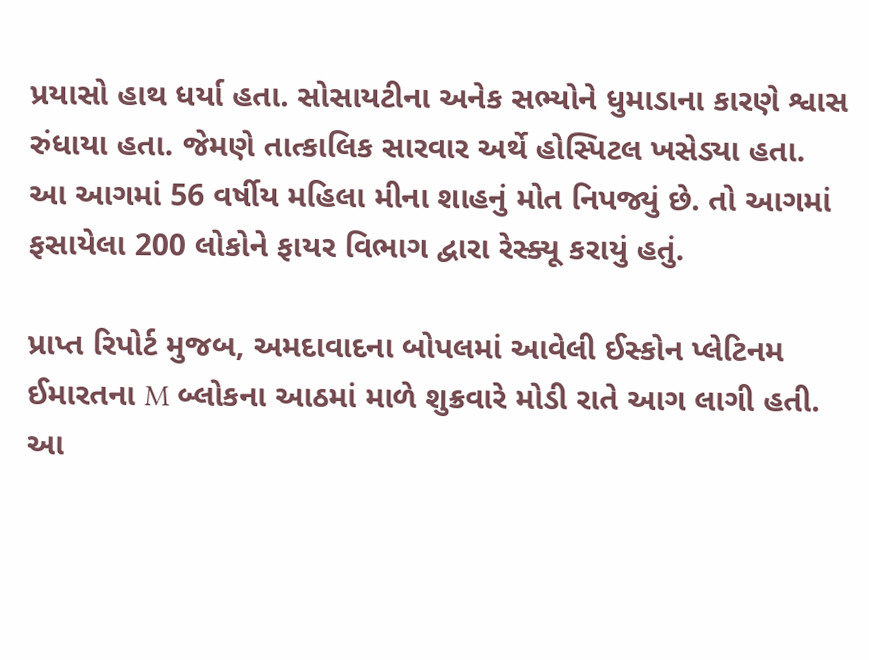પ્રયાસો હાથ ધર્યા હતા. સોસાયટીના અનેક સભ્યોને ધુમાડાના કારણે શ્વાસ રુંધાયા હતા. જેમણે તાત્કાલિક સારવાર અર્થે હોસ્પિટલ ખસેડ્યા હતા. આ આગમાં 56 વર્ષીય મહિલા મીના શાહનું મોત નિપજ્યું છે. તો આગમાં ફસાયેલા 200 લોકોને ફાયર વિભાગ દ્વારા રેસ્ક્યૂ કરાયું હતું.

પ્રાપ્ત રિપોર્ટ મુજબ, અમદાવાદના બોપલમાં આવેલી ઈસ્કોન પ્લેટિનમ ઈમારતના M બ્લોકના આઠમાં માળે શુક્રવારે મોડી રાતે આગ લાગી હતી. આ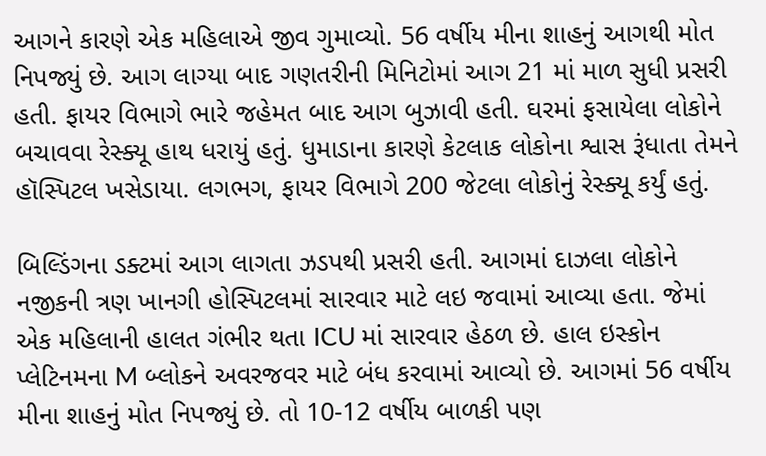આગને કારણે એક મહિલાએ જીવ ગુમાવ્યો. 56 વર્ષીય મીના શાહનું આગથી મોત નિપજ્યું છે. આગ લાગ્યા બાદ ગણતરીની મિનિટોમાં આગ 21 માં માળ સુધી પ્રસરી હતી. ફાયર વિભાગે ભારે જહેમત બાદ આગ બુઝાવી હતી. ઘરમાં ફસાયેલા લોકોને બચાવવા રેસ્ક્યૂ હાથ ધરાયું હતું. ધુમાડાના કારણે કેટલાક લોકોના શ્વાસ રૂંધાતા તેમને હૉસ્પિટલ ખસેડાયા. લગભગ, ફાયર વિભાગે 200 જેટલા લોકોનું રેસ્ક્યૂ કર્યું હતું.

બિલ્ડિંગના ડક્ટમાં આગ લાગતા ઝડપથી પ્રસરી હતી. આગમાં દાઝલા લોકોને નજીકની ત્રણ ખાનગી હોસ્પિટલમાં સારવાર માટે લઇ જવામાં આવ્યા હતા. જેમાં એક મહિલાની હાલત ગંભીર થતા ICU માં સારવાર હેઠળ છે. હાલ ઇસ્કોન પ્લેટિનમના M બ્લોકને અવરજવર માટે બંધ કરવામાં આવ્યો છે. આગમાં 56 વર્ષીય મીના શાહનું મોત નિપજ્યું છે. તો 10-12 વર્ષીય બાળકી પણ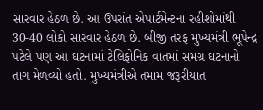સારવાર હેઠળ છે. આ ઉપરાંત એપાર્ટમેન્ટના રહીશોમાંથી 30-40 લોકો સારવાર હેઠળ છે. બીજી તરફ મુખ્યમંત્રી ભૂપેન્દ્ર પટેલે પણ આ ઘટનામાં ટેલિફોનિક વાતમાં સમગ્ર ઘટનાનો તાગ મેળવ્યો હતો. મુખ્યમંત્રીએ તમામ જરૂરીયાત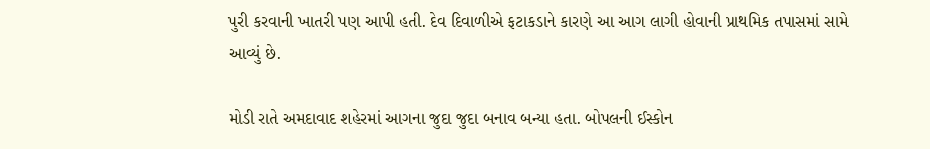પુરી કરવાની ખાતરી પણ આપી હતી. દેવ દિવાળીએ ફટાકડાને કારણે આ આગ લાગી હોવાની પ્રાથમિક તપાસમાં સામે આવ્યું છે.

મોડી રાતે અમદાવાદ શહેરમાં આગના જુદા જુદા બનાવ બન્યા હતા. બોપલની ઈસ્કોન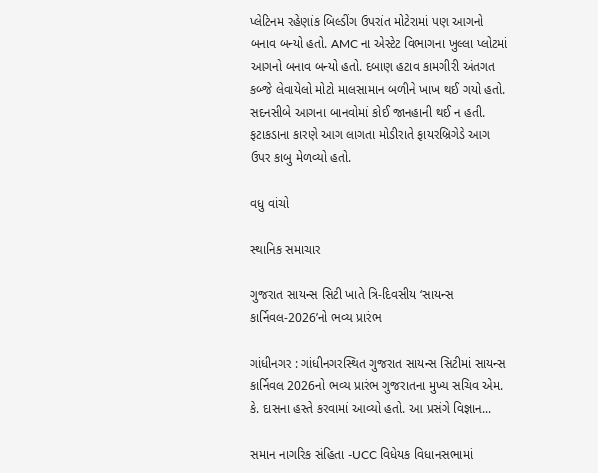પ્લેટિનમ રહેણાંક બિલ્ડીંગ ઉપરાંત મોટેરામાં પણ આગનો બનાવ બન્યો હતો. AMC ના એસ્ટેટ વિભાગના ખુલ્લા પ્લોટમાં આગનો બનાવ બન્યો હતો. દબાણ હટાવ કામગીરી અંતગત કબ્જે લેવાયેલો મોટો માલસામાન બળીને ખાખ થઈ ગયો હતો. સદનસીબે આગના બાનવોમાં કોઈ જાનહાની થઈ ન હતી. ફટાકડાના કારણે આગ લાગતા મોડીરાતે ફાયરબ્રિગેડે આગ ઉપર કાબુ મેળવ્યો હતો.

વધુ વાંચો

સ્થાનિક સમાચાર

ગુજરાત સાયન્સ સિટી ખાતે ત્રિ-દિવસીય ‘સાયન્સ કાર્નિવલ-2026’નો ભવ્ય પ્રારંભ

ગાંધીનગર : ગાંધીનગરસ્થિત ગુજરાત સાયન્સ સિટીમાં સાયન્સ કાર્નિવલ 2026નો ભવ્ય પ્રારંભ ગુજરાતના મુખ્ય સચિવ એમ. કે. દાસના હસ્તે કરવામાં આવ્યો હતો. આ પ્રસંગે વિજ્ઞાન...

સમાન નાગરિક સંહિતા -UCC વિધેયક વિધાનસભામાં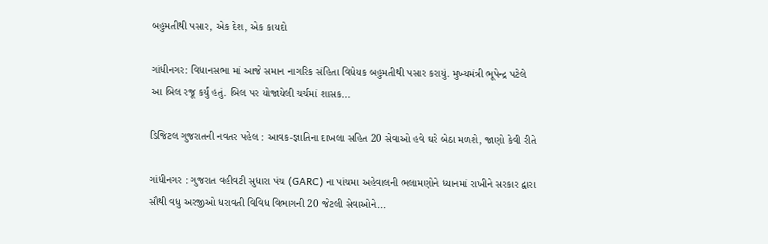બહુમતીથી પસાર, એક દેશ, એક કાયદો

ગાંધીનગર: વિધાનસભા માં આજે સમાન નાગરિક સંહિતા વિધેયક બહુમતીથી પસાર કરાયું. મુખ્યમંત્રી ભૂપેન્દ્ર પટેલે આ બિલ રજૂ કર્યું હતું. બિલ પર યોજાયેલી ચર્ચમાં શાસક...

ડિજિટલ ગુજરાતની નવતર પહેલ : આવક-જ્ઞાતિના દાખલા સહિત 20 સેવાઓ હવે ઘરે બેઠા મળશે, જાણો કેવી રીતે

ગાંધીનગર : ગુજરાત વહીવટી સુધારા પંચ (GARC) ના પાંચમા અહેવાલની ભલામણોને ધ્યાનમાં રાખીને સરકાર દ્વારા સૌથી વધુ અરજીઓ ધરાવતી વિવિધ વિભાગની 20 જેટલી સેવાઓને...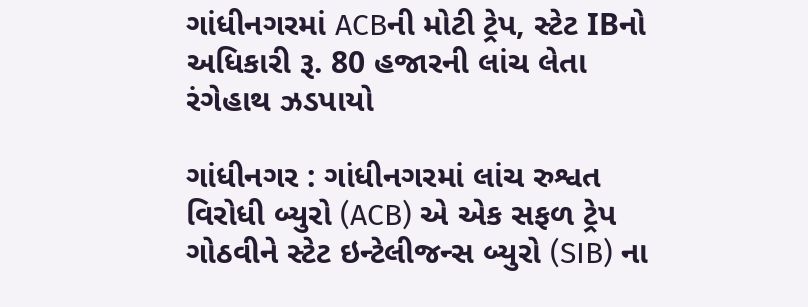ગાંધીનગરમાં ACBની મોટી ટ્રેપ, સ્ટેટ IBનો અધિકારી રૂ. 80 હજારની લાંચ લેતા રંગેહાથ ઝડપાયો

ગાંધીનગર : ગાંધીનગરમાં લાંચ રુશ્વત વિરોધી બ્યુરો (ACB) એ એક સફળ ટ્રેપ ગોઠવીને સ્ટેટ ઇન્ટેલીજન્સ બ્યુરો (SIB) ના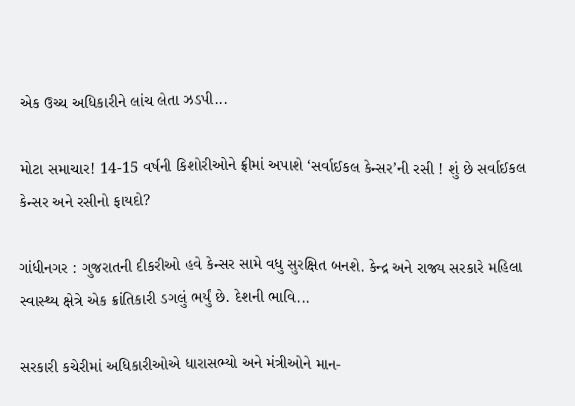એક ઉચ્ચ અધિકારીને લાંચ લેતા ઝડપી...

મોટા સમાચાર! 14-15 વર્ષની કિશોરીઓને ફ્રીમાં અપાશે ‘સર્વાઈકલ કેન્સર’ની રસી ! શું છે સર્વાઈકલ કેન્સર અને રસીનો ફાયદો?

ગાંધીનગર : ગુજરાતની દીકરીઓ હવે કેન્સર સામે વધુ સુરક્ષિત બનશે. કેન્દ્ર અને રાજ્ય સરકારે મહિલા સ્વાસ્થ્ય ક્ષેત્રે એક ક્રાંતિકારી ડગલું ભર્યું છે. દેશની ભાવિ...

સરકારી કચેરીમાં અધિકારીઓએ ધારાસભ્યો અને મંત્રીઓને માન-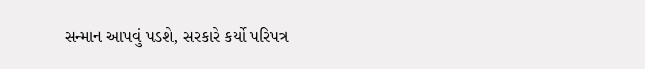સન્માન આપવું પડશે, સરકારે કર્યો પરિપત્ર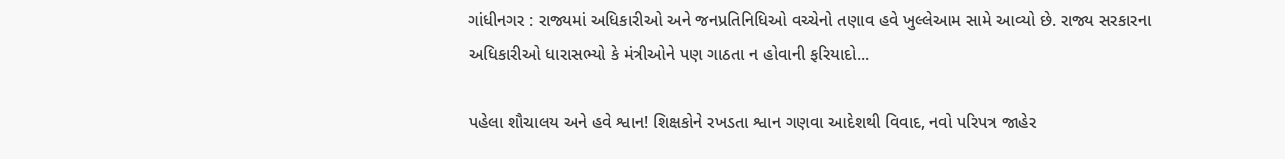ગાંધીનગર : રાજ્યમાં અધિકારીઓ અને જનપ્રતિનિધિઓ વચ્ચેનો તણાવ હવે ખુલ્લેઆમ સામે આવ્યો છે. રાજ્ય સરકારના અધિકારીઓ ધારાસભ્યો કે મંત્રીઓને પણ ગાઠતા ન હોવાની ફરિયાદો...

પહેલા શૌચાલય અને હવે શ્વાન! શિક્ષકોને રખડતા શ્વાન ગણવા આદેશથી વિવાદ, નવો પરિપત્ર જાહેર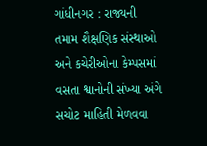ગાંધીનગર : રાજ્યની તમામ શૈક્ષણિક સંસ્થાઓ અને કચેરીઓના કેમ્પસમાં વસતા શ્વાનોની સંખ્યા અંગે સચોટ માહિતી મેળવવા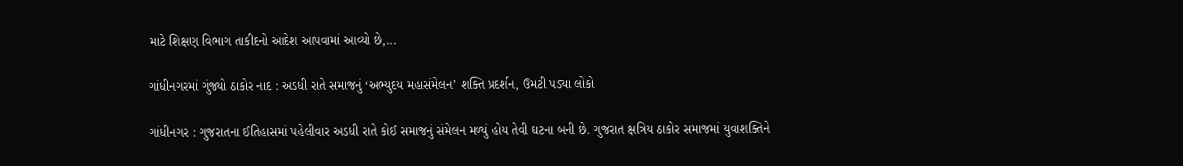માટે શિક્ષણ વિભાગ તાકીદનો આદેશ આપવામાં આવ્યો છે,...

ગાંધીનગરમાં ગુંજ્યો ઠાકોર નાદ : અડધી રાતે સમાજનું ‘અભ્યુદય મહાસંમેલન’ શક્તિ પ્રદર્શન, ઉમટી પડ્યા લોકો

ગાંધીનગર : ગુજરાતના ઈતિહાસમાં પહેલીવાર અડધી રાતે કોઈ સમાજનું સંમેલન મળ્યું હોય તેવી ઘટના બની છે. ગુજરાત ક્ષત્રિય ઠાકોર સમાજમાં યુવાશક્તિને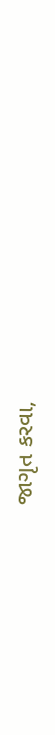જાગૃત કરવા,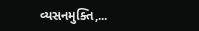વ્યસનમુક્તિ,...